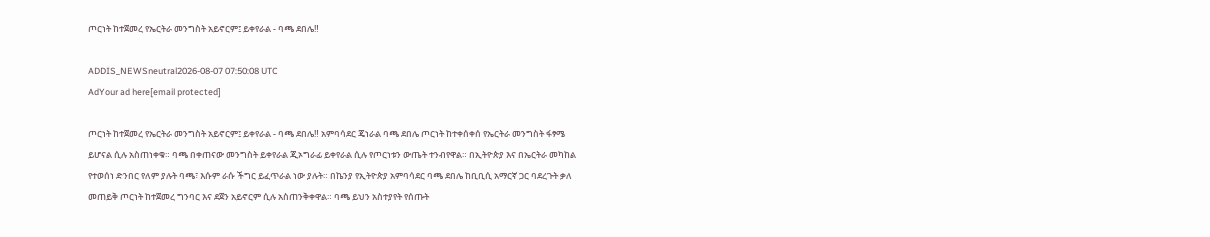ጦርነት ከተጀመረ የኤርትራ መንግስት አይኖርም፤ ይቀየራል - ባጫ ደበሌ‼

ADDIS_NEWSneutral2026-08-07 07:50:08 UTC
AdYour ad here[email protected]

ጦርነት ከተጀመረ የኤርትራ መንግስት አይኖርም፤ ይቀየራል - ባጫ ደበሌ‼ አምባሳደር ጄነራል ባጫ ደበሌ ጦርነት ከተቀሰቀሰ የኤርትራ መንግስት ፋፃሜ ይሆናል ሲሉ አስጠነቀቁ። ባጫ በቀጠናው መንግስት ይቀየራል ጂኦግራፊ ይቀየራል ሲሉ የጦርነቱን ውጤት ተንብየዋል። በኢትዮጵያ እና በኤርትራ መካከል የተወሰነ ድንበር የለም ያሉት ባጫ፣ እሱም ራሱ ችግር ይፈጥራል ነው ያሉት። በኬንያ የኢትዮጵያ አምባሳደር ባጫ ደበሌ ከቢቢሲ አማርኛ ጋር ባደረጉት ቃለ መጠይቅ ጦርነት ከተጀመረ ግንባር እና ደጀን አይኖርም ሲሉ አስጠንቅቀዋል። ባጫ ይህን አስተያየት የሰጡት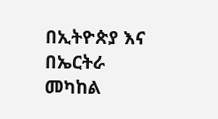በኢትዮጵያ እና በኤርትራ መካከል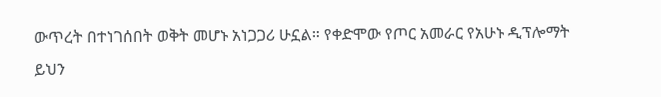ውጥረት በተነገሰበት ወቅት መሆኑ አነጋጋሪ ሁኗል። የቀድሞው የጦር አመራር የአሁኑ ዲፕሎማት ይህን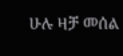ሁሉ ዛቻ መሰል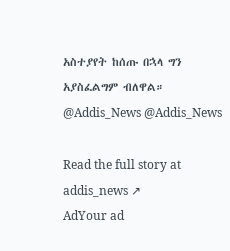አስተያየት ከሰጡ በኋላ ግን አያስፈልግም ብለዋል። @Addis_News @Addis_News

Read the full story at addis_news ↗
AdYour ad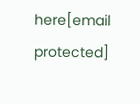here[email protected]